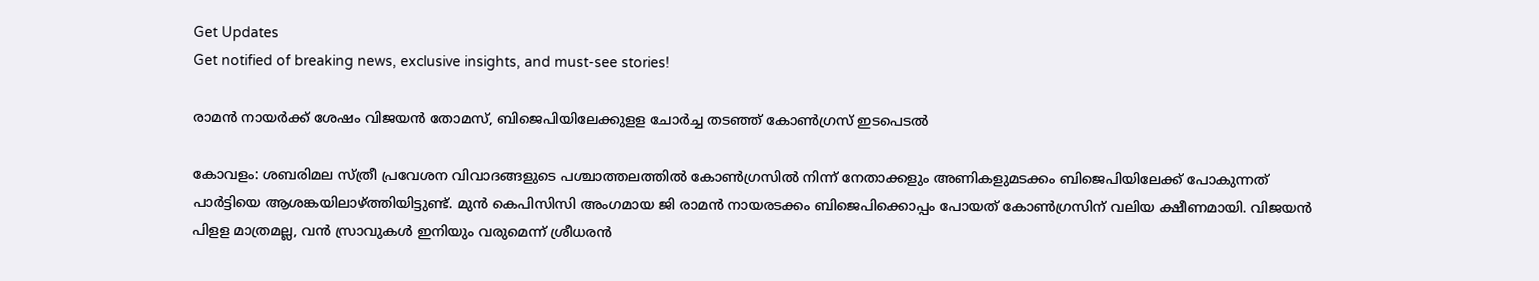Get Updates
Get notified of breaking news, exclusive insights, and must-see stories!

രാമൻ നായർക്ക് ശേഷം വിജയൻ തോമസ്, ബിജെപിയിലേക്കുളള ചോർച്ച തടഞ്ഞ് കോൺഗ്രസ് ഇടപെടൽ

കോവളം: ശബരിമല സ്ത്രീ പ്രവേശന വിവാദങ്ങളുടെ പശ്ചാത്തലത്തില്‍ കോണ്‍ഗ്രസില്‍ നിന്ന് നേതാക്കളും അണികളുമടക്കം ബിജെപിയിലേക്ക് പോകുന്നത് പാര്‍ട്ടിയെ ആശങ്കയിലാഴ്ത്തിയിട്ടുണ്ട്. മുന്‍ കെപിസിസി അംഗമായ ജി രാമന്‍ നായരടക്കം ബിജെപിക്കൊപ്പം പോയത് കോണ്‍ഗ്രസിന് വലിയ ക്ഷീണമായി. വിജയന്‍ പിളള മാത്രമല്ല, വന്‍ സ്രാവുകള്‍ ഇനിയും വരുമെന്ന് ശ്രീധരന്‍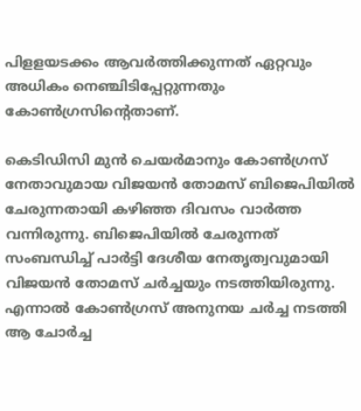പിളളയടക്കം ആവര്‍ത്തിക്കുന്നത് ഏറ്റവും അധികം നെഞ്ചിടിപ്പേറ്റുന്നതും കോണ്‍ഗ്രസിന്റെതാണ്.

കെടിഡിസി മുന്‍ ചെയര്‍മാനും കോണ്‍ഗ്രസ് നേതാവുമായ വിജയന്‍ തോമസ് ബിജെപിയില്‍ ചേരുന്നതായി കഴിഞ്ഞ ദിവസം വാര്‍ത്ത വന്നിരുന്നു. ബിജെപിയില്‍ ചേരുന്നത് സംബന്ധിച്ച് പാര്‍ട്ടി ദേശീയ നേതൃത്വവുമായി വിജയന്‍ തോമസ് ചര്‍ച്ചയും നടത്തിയിരുന്നു. എന്നാല്‍ കോണ്‍ഗ്രസ് അനുനയ ചര്‍ച്ച നടത്തി ആ ചോര്‍ച്ച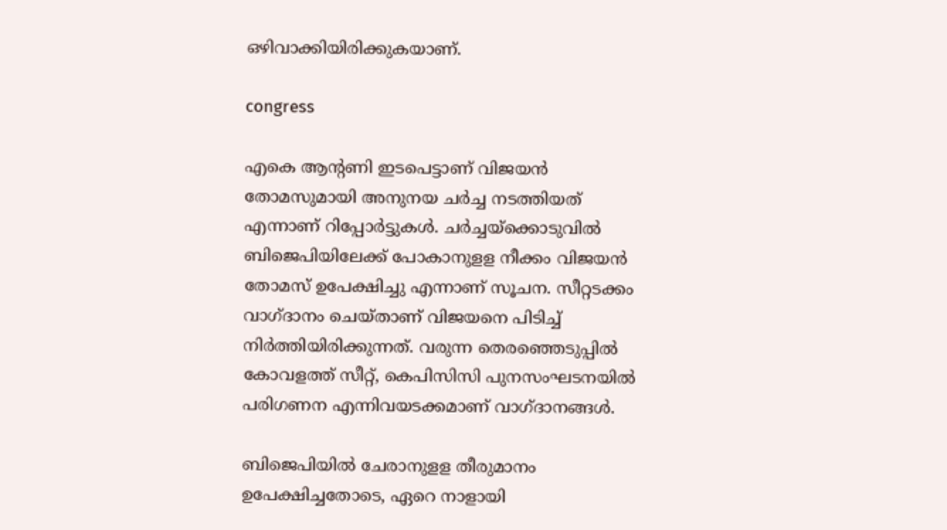ഒഴിവാക്കിയിരിക്കുകയാണ്.

congress

എകെ ആന്റണി ഇടപെട്ടാണ് വിജയന്‍ തോമസുമായി അനുനയ ചര്‍ച്ച നടത്തിയത് എന്നാണ് റിപ്പോര്‍ട്ടുകള്‍. ചര്‍ച്ചയ്‌ക്കൊടുവില്‍ ബിജെപിയിലേക്ക് പോകാനുളള നീക്കം വിജയന്‍ തോമസ് ഉപേക്ഷിച്ചു എന്നാണ് സൂചന. സീറ്റടക്കം വാഗ്ദാനം ചെയ്താണ് വിജയനെ പിടിച്ച് നിര്‍ത്തിയിരിക്കുന്നത്. വരുന്ന തെരഞ്ഞെടുപ്പില്‍ കോവളത്ത് സീറ്റ്, കെപിസിസി പുനസംഘടനയില്‍ പരിഗണന എന്നിവയടക്കമാണ് വാഗ്ദാനങ്ങള്‍.

ബിജെപിയില്‍ ചേരാനുളള തീരുമാനം ഉപേക്ഷിച്ചതോടെ, ഏറെ നാളായി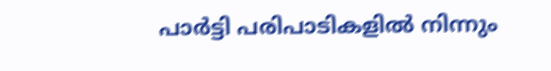പാര്‍ട്ടി പരിപാടികളില്‍ നിന്നും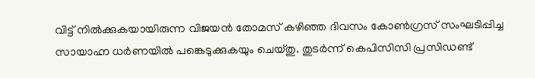വിട്ട് നില്‍ക്കുകയായിരുന്ന വിജയന്‍ തോമസ് കഴിഞ്ഞ ദിവസം കോണ്‍ഗ്രസ് സംഘടിപ്പിച്ച സായാഹ്ന ധര്‍ണയില്‍ പങ്കെടുക്കുകയും ചെയ്തു. തുടര്‍ന്ന് കെപിസിസി പ്രസിഡണ്ട്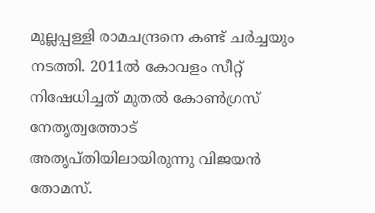മുല്ലപ്പള്ളി രാമചന്ദ്രനെ കണ്ട് ചര്‍ച്ചയും നടത്തി. 2011ല്‍ കോവളം സീറ്റ് നിഷേധിച്ചത് മുതല്‍ കോണ്‍ഗ്രസ് നേതൃത്വത്തോട് അതൃപ്തിയിലായിരുന്നു വിജയന്‍ തോമസ്.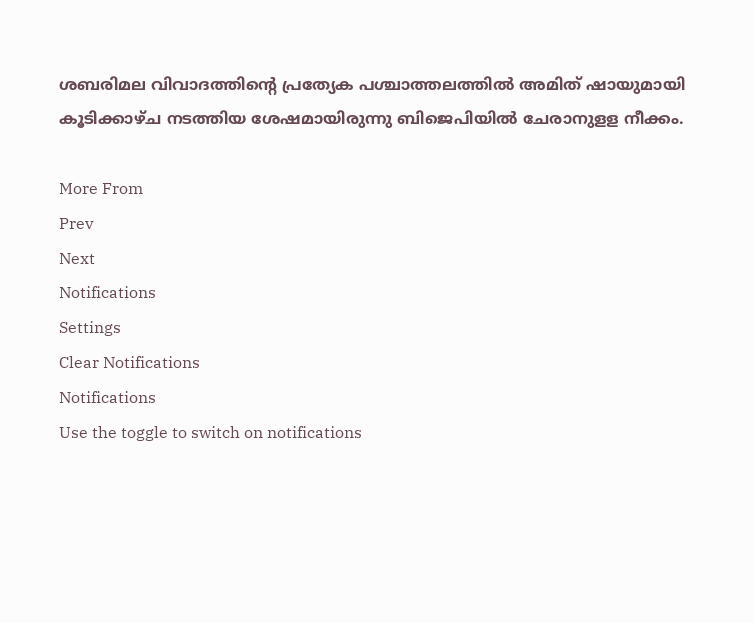ശബരിമല വിവാദത്തിന്റെ പ്രത്യേക പശ്ചാത്തലത്തില്‍ അമിത് ഷായുമായി കൂടിക്കാഴ്ച നടത്തിയ ശേഷമായിരുന്നു ബിജെപിയില്‍ ചേരാനുളള നീക്കം.

More From
Prev
Next
Notifications
Settings
Clear Notifications
Notifications
Use the toggle to switch on notifications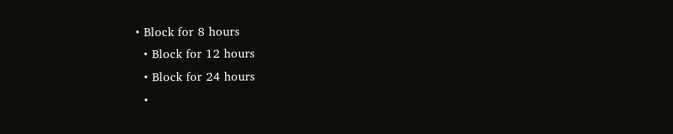• Block for 8 hours
  • Block for 12 hours
  • Block for 24 hours
  •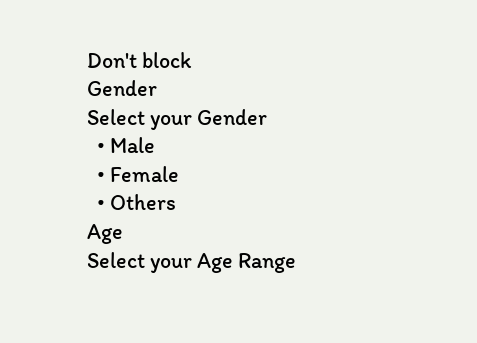Don't block
Gender
Select your Gender
  • Male
  • Female
  • Others
Age
Select your Age Range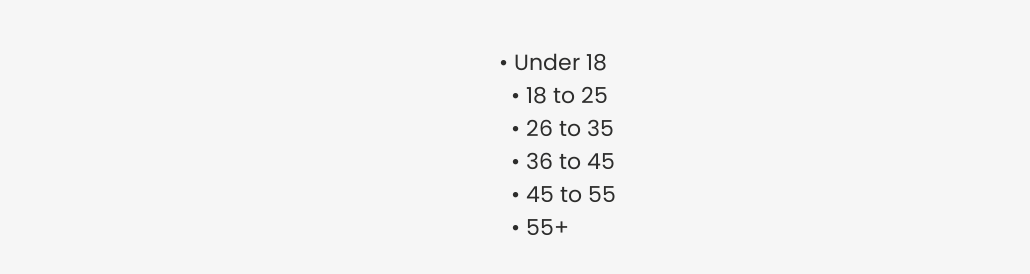• Under 18
  • 18 to 25
  • 26 to 35
  • 36 to 45
  • 45 to 55
  • 55+